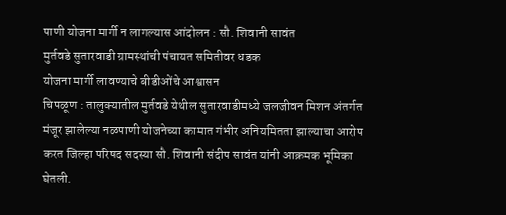पाणी योजना मार्गी न लागल्यास आंदोलन : सौ. शिवानी सावंत
मुर्तवडे सुतारवाडी ग्रामस्थांची पंचायत समितीवर धडक
योजना मार्गी लावण्याचे बीडीओंचे आश्वासन
चिपळूण : तालुक्यातील मुर्तवडे येथील सुतारवाडीमध्ये जलजीवन मिशन अंतर्गत मंजूर झालेल्या नळपाणी योजनेच्या कामात गंभीर अनियमितता झाल्याचा आरोप करत जिल्हा परिषद सदस्या सौ. शिवानी संदीप सावंत यांनी आक्रमक भूमिका घेतली.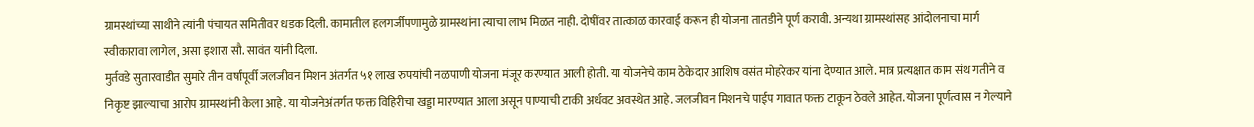ग्रामस्थांच्या साथीने त्यांनी पंचायत समितीवर धडक दिली. कामातील हलगर्जीपणामुळे ग्रामस्थांना त्याचा लाभ मिळत नाही. दोषींवर तात्काळ कारवाई करून ही योजना तातडीने पूर्ण करावी. अन्यथा ग्रामस्थांसह आंदोलनाचा मार्ग स्वीकारावा लागेल, असा इशारा सौ. सावंत यांनी दिला.
मुर्तवडे सुतारवाडीत सुमारे तीन वर्षांपूर्वी जलजीवन मिशन अंतर्गत ५१ लाख रुपयांची नळपाणी योजना मंजूर करण्यात आली होती. या योजनेचे काम ठेकेदार आशिष वसंत मोहरेकर यांना देण्यात आले. मात्र प्रत्यक्षात काम संथ गतीने व निकृष्ट झाल्याचा आरोप ग्रामस्थांनी केला आहे. या योजनेअंतर्गत फक्त विहिरीचा खड्डा मारण्यात आला असून पाण्याची टाकी अर्धवट अवस्थेत आहे. जलजीवन मिशनचे पाईप गावात फक्त टाकून ठेवले आहेत. योजना पूर्णत्वास न गेल्याने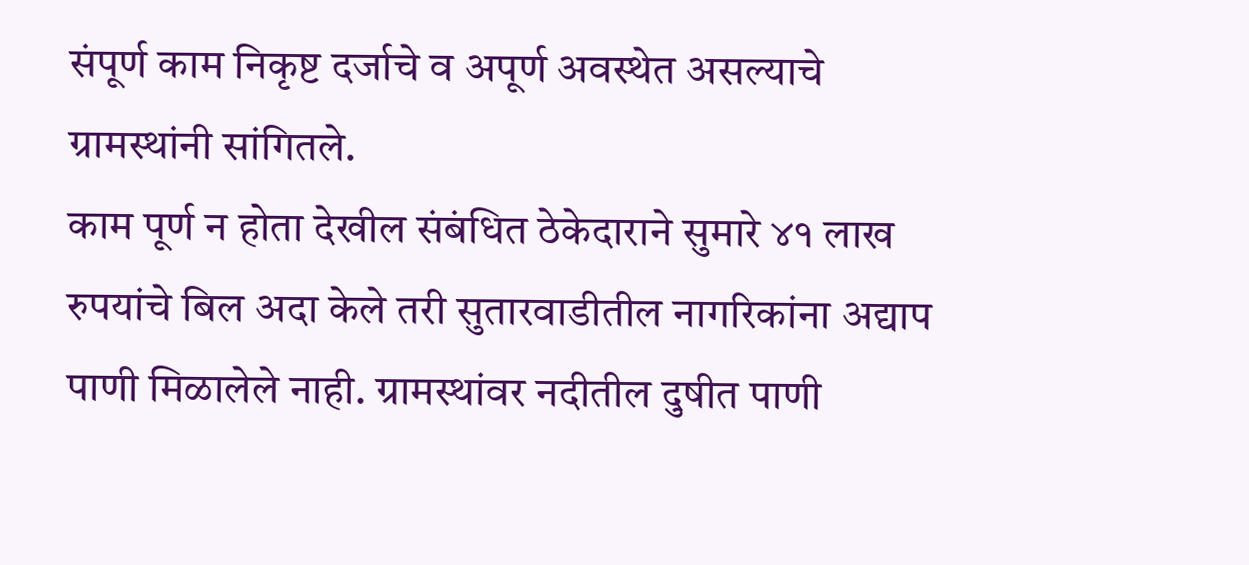संपूर्ण काम निकृष्ट दर्जाचे व अपूर्ण अवस्थेत असल्याचे ग्रामस्थांनी सांगितले.
काम पूर्ण न होता देखील संबंधित ठेकेदाराने सुमारे ४१ लाख रुपयांचे बिल अदा केले तरी सुतारवाडीतील नागरिकांना अद्याप पाणी मिळालेले नाही. ग्रामस्थांवर नदीतील दुषीत पाणी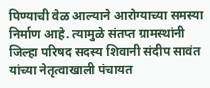पिण्याची वेळ आल्याने आरोग्याच्या समस्या निर्माण आहे. त्यामुळे संतप्त ग्रामस्थांनी जिल्हा परिषद सदस्य शिवानी संदीप सावंत यांच्या नेतृत्वाखाली पंचायत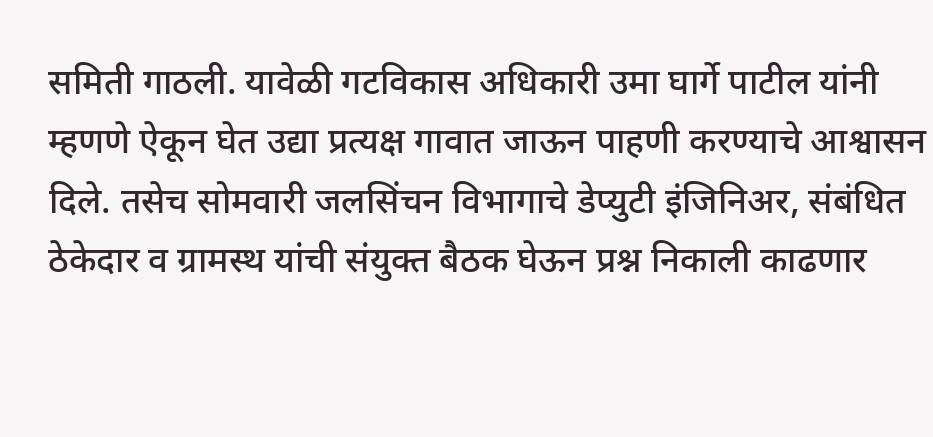समिती गाठली. यावेळी गटविकास अधिकारी उमा घार्गे पाटील यांनी म्हणणे ऐकून घेत उद्या प्रत्यक्ष गावात जाऊन पाहणी करण्याचे आश्वासन दिले. तसेच सोमवारी जलसिंचन विभागाचे डेप्युटी इंजिनिअर, संबंधित ठेकेदार व ग्रामस्थ यांची संयुक्त बैठक घेऊन प्रश्न निकाली काढणार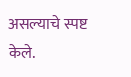असल्याचे स्पष्ट केले.